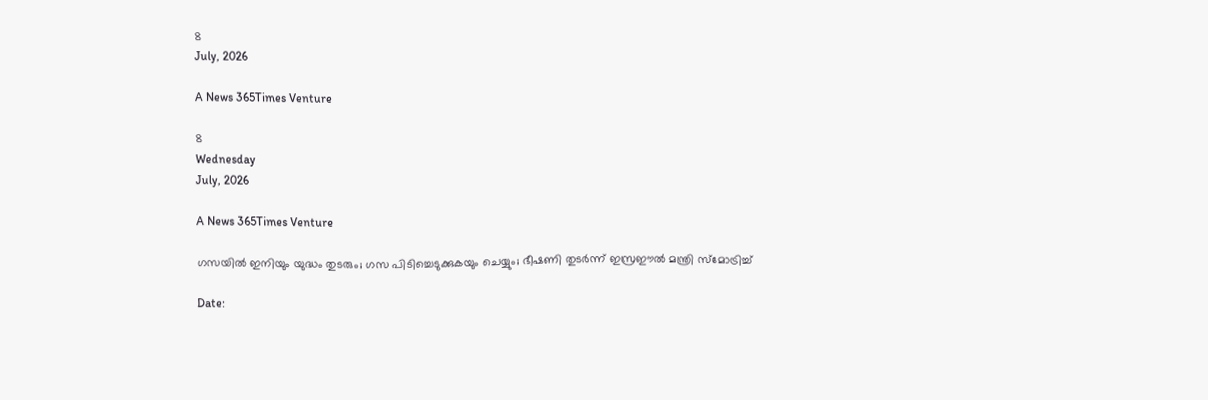8
July, 2026

A News 365Times Venture

8
Wednesday
July, 2026

A News 365Times Venture

ഗസയില്‍ ഇനിയും യുദ്ധം തുടരും; ഗസ പിടിച്ചെടുക്കുകയും ചെയ്യും; ഭീഷണി തുടര്‍ന്ന് ഇസ്രഈല്‍ മന്ത്രി സ്മോട്രിച്ച്

Date: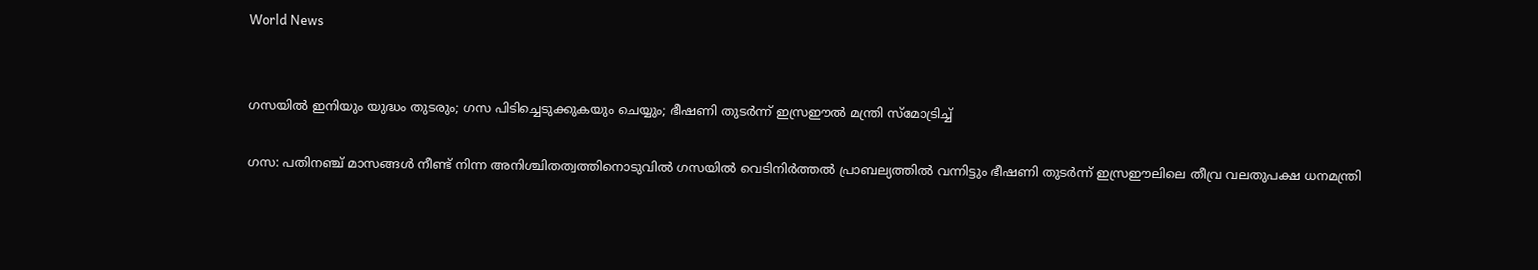World News


ഗസയില്‍ ഇനിയും യുദ്ധം തുടരും; ഗസ പിടിച്ചെടുക്കുകയും ചെയ്യും; ഭീഷണി തുടര്‍ന്ന് ഇസ്രഈല്‍ മന്ത്രി സ്മോട്രിച്ച്

ഗസ: പതിനഞ്ച് മാസങ്ങള്‍ നീണ്ട് നിന്ന അനിശ്ചിതത്വത്തിനൊടുവില്‍ ഗസയില്‍ വെടിനിര്‍ത്തല്‍ പ്രാബല്യത്തില്‍ വന്നിട്ടും ഭീഷണി തുടര്‍ന്ന് ഇസ്രഈലിലെ തീവ്ര വലതുപക്ഷ ധനമന്ത്രി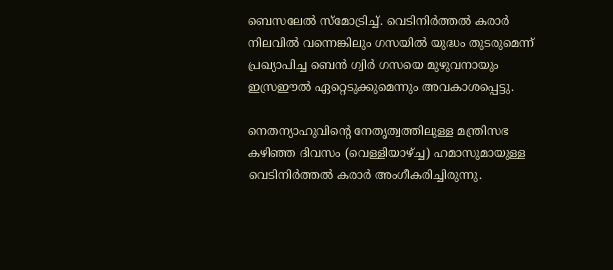ബെസലേല്‍ സ്മോട്രിച്ച്. വെടിനിര്‍ത്തല്‍ കരാര്‍ നിലവില്‍ വന്നെങ്കിലും ഗസയില്‍ യുദ്ധം തുടരുമെന്ന് പ്രഖ്യാപിച്ച ബെന്‍ ഗ്വിര്‍ ഗസയെ മുഴുവനായും ഇസ്രഈല്‍ ഏറ്റെടുക്കുമെന്നും അവകാശപ്പെട്ടു.

നെതന്യാഹുവിന്റെ നേതൃത്വത്തിലുള്ള മന്ത്രിസഭ കഴിഞ്ഞ ദിവസം (വെള്ളിയാഴ്ച്ച) ഹമാസുമായുള്ള വെടിനിര്‍ത്തല്‍ കരാര്‍ അംഗീകരിച്ചിരുന്നു.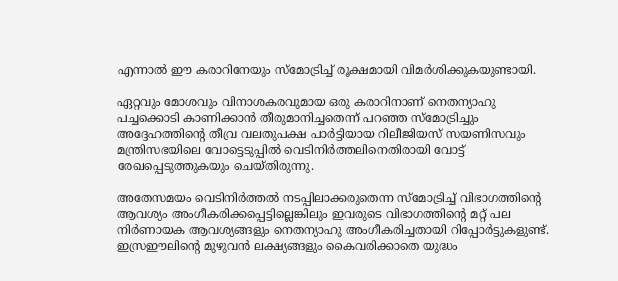എന്നാല്‍ ഈ കരാറിനേയും സ്മോട്രിച്ച് രൂക്ഷമായി വിമര്‍ശിക്കുകയുണ്ടായി.

ഏറ്റവും മോശവും വിനാശകരവുമായ ഒരു കരാറിനാണ് നെതന്യാഹു പച്ചക്കൊടി കാണിക്കാന്‍ തീരുമാനിച്ചതെന്ന് പറഞ്ഞ സ്മോട്രിച്ചും അദ്ദേഹത്തിന്റെ തീവ്ര വലതുപക്ഷ പാര്‍ട്ടിയായ റിലീജിയസ് സയണിസവും മന്ത്രിസഭയിലെ വോട്ടെടുപ്പില്‍ വെടിനിര്‍ത്തലിനെതിരായി വോട്ട് രേഖപ്പെടുത്തുകയും ചെയ്തിരുന്നു.

അതേസമയം വെടിനിര്‍ത്തല്‍ നടപ്പിലാക്കരുതെന്ന സ്മോട്രിച്ച് വിഭാഗത്തിന്റെ ആവശ്യം അംഗീകരിക്കപ്പെട്ടില്ലെങ്കിലും ഇവരുടെ വിഭാഗത്തിന്റെ മറ്റ് പല നിര്‍ണായക ആവശ്യങ്ങളും നെതന്യാഹു അംഗീകരിച്ചതായി റിപ്പോര്‍ട്ടുകളുണ്ട്. ഇസ്രഈലിന്റെ മുഴുവന്‍ ലക്ഷ്യങ്ങളും കൈവരിക്കാതെ യുദ്ധം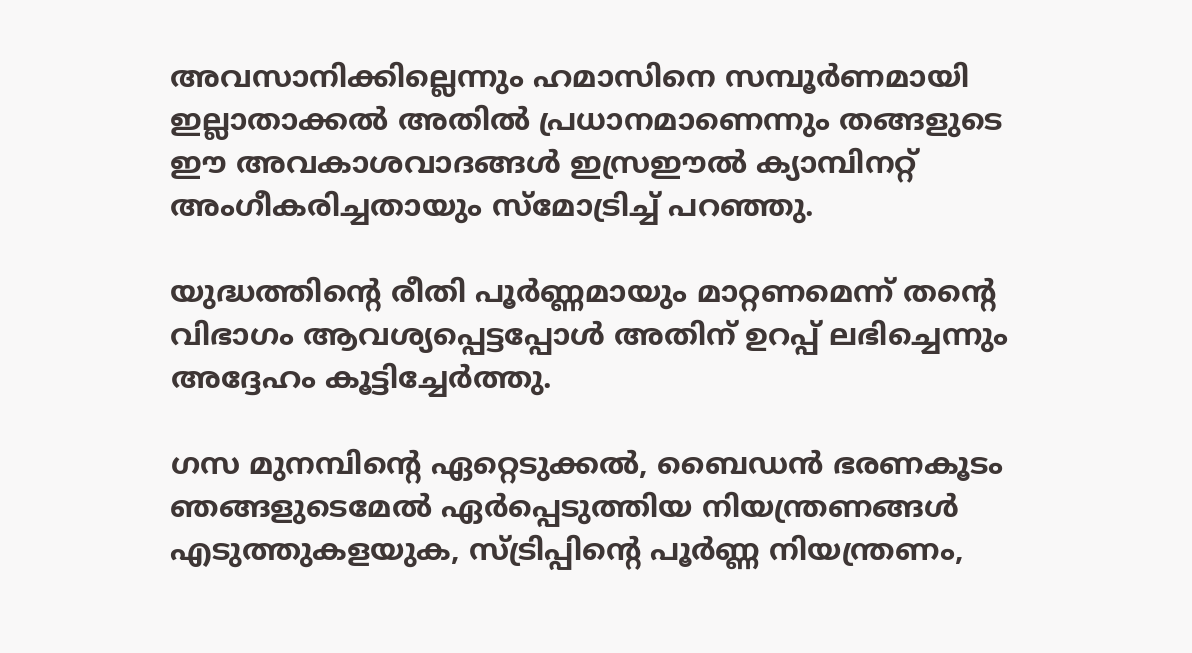അവസാനിക്കില്ലെന്നും ഹമാസിനെ സമ്പൂര്‍ണമായി ഇല്ലാതാക്കല്‍ അതില്‍ പ്രധാനമാണെന്നും തങ്ങളുടെ ഈ അവകാശവാദങ്ങള്‍ ഇസ്രഈല്‍ ക്യാമ്പിനറ്റ് അംഗീകരിച്ചതായും സ്‌മോട്രിച്ച് പറഞ്ഞു.

യുദ്ധത്തിന്റെ രീതി പൂര്‍ണ്ണമായും മാറ്റണമെന്ന്‌ തന്റെ വിഭാഗം ആവശ്യപ്പെട്ടപ്പോള്‍ അതിന് ഉറപ്പ് ലഭിച്ചെന്നും അദ്ദേഹം കൂട്ടിച്ചേര്‍ത്തു.

ഗസ മുനമ്പിന്റെ ഏറ്റെടുക്കല്‍, ബൈഡന്‍ ഭരണകൂടം ഞങ്ങളുടെമേല്‍ ഏര്‍പ്പെടുത്തിയ നിയന്ത്രണങ്ങള്‍ എടുത്തുകളയുക, സ്ട്രിപ്പിന്റെ പൂര്‍ണ്ണ നിയന്ത്രണം,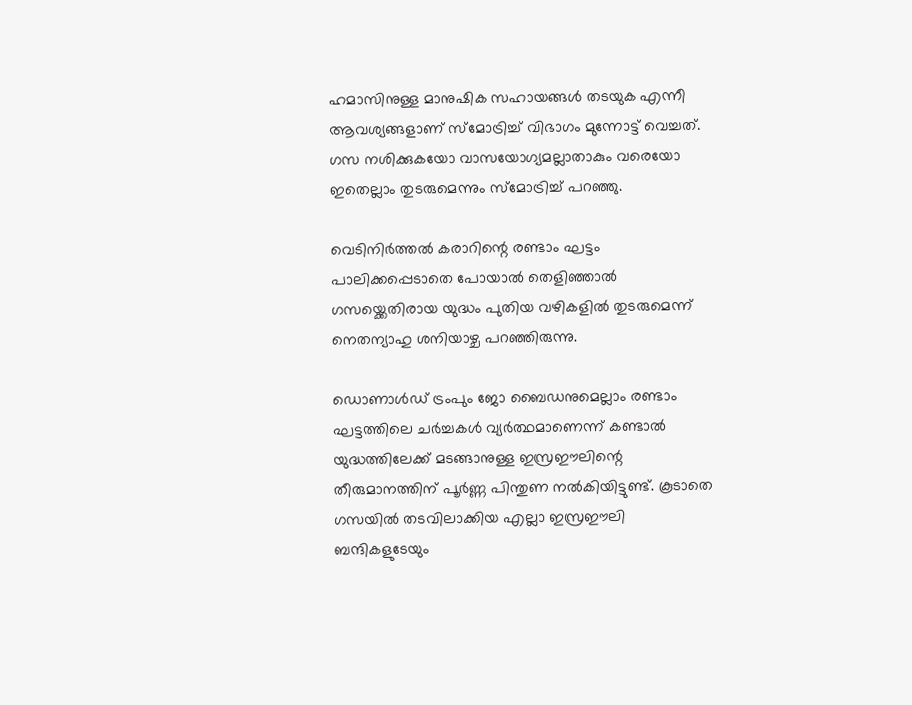ഹമാസിനുള്ള മാനുഷിക സഹായങ്ങള്‍ തടയുക എന്നീ ആവശ്യങ്ങളാണ് സ്‌മോട്രിച്ച് വിഭാഗം മുന്നോട്ട് വെച്ചത്. ഗസ നശിക്കുകയോ വാസയോഗ്യമല്ലാതാകും വരെയോ ഇതെല്ലാം തുടരുമെന്നും സ്‌മോട്രിച്ച് പറഞ്ഞു.

വെടിനിര്‍ത്തല്‍ കരാറിന്റെ രണ്ടാം ഘട്ടം പാലിക്കപ്പെടാതെ പോയാല്‍ തെളിഞ്ഞാല്‍ ഗസയ്ക്കെതിരായ യുദ്ധം പുതിയ വഴികളില്‍ തുടരുമെന്ന് നെതന്യാഹു ശനിയാഴ്ച പറഞ്ഞിരുന്നു.

ഡൊണാള്‍ഡ് ട്രംപും ജോ ബൈഡനുമെല്ലാം രണ്ടാം ഘട്ടത്തിലെ ചര്‍ച്ചകള്‍ വ്യര്‍ത്ഥമാണെന്ന് കണ്ടാല്‍ യുദ്ധത്തിലേക്ക് മടങ്ങാനുള്ള ഇസ്രഈലിന്റെ തീരുമാനത്തിന് പൂര്‍ണ്ണ പിന്തുണ നല്‍കിയിട്ടുണ്ട്. കൂടാതെ ഗസയില്‍ തടവിലാക്കിയ എല്ലാ ഇസ്രഈലി ബന്ദികളുടേയും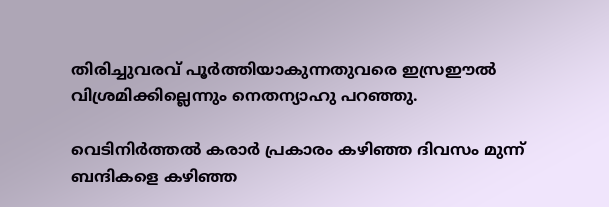തിരിച്ചുവരവ് പൂര്‍ത്തിയാകുന്നതുവരെ ഇസ്രഈല്‍ വിശ്രമിക്കില്ലെന്നും നെതന്യാഹു പറഞ്ഞു.

വെടിനിര്‍ത്തല്‍ കരാര്‍ പ്രകാരം കഴിഞ്ഞ ദിവസം മുന്ന് ബന്ദികളെ കഴിഞ്ഞ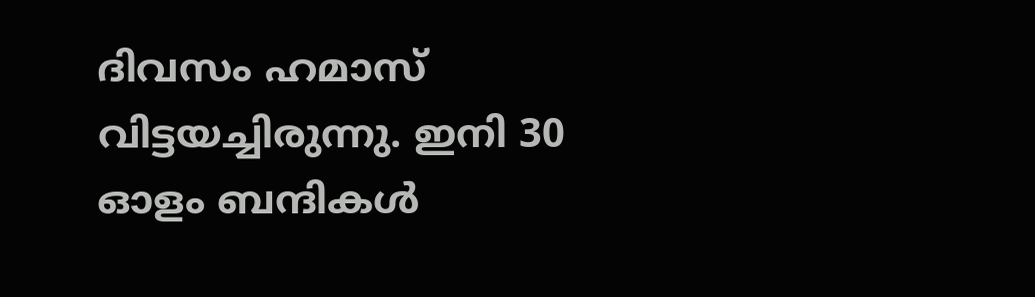ദിവസം ഹമാസ് വിട്ടയച്ചിരുന്നു. ഇനി 30 ഓളം ബന്ദികള്‍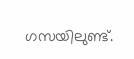ഗസയിലുണ്ട്.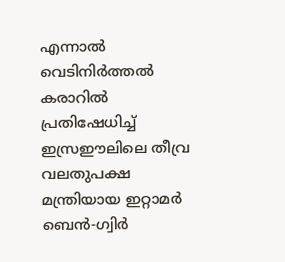എന്നാല്‍ വെടിനിര്‍ത്തല്‍ കരാറില്‍ പ്രതിഷേധിച്ച് ഇസ്രഈലിലെ തീവ്ര വലതുപക്ഷ മന്ത്രിയായ ഇറ്റാമര്‍ ബെന്‍-ഗ്വിര്‍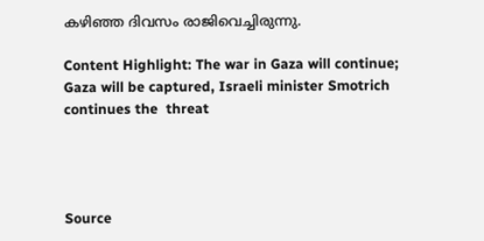കഴിഞ്ഞ ദിവസം രാജിവെച്ചിരുന്നു.

Content Highlight: The war in Gaza will continue; Gaza will be captured, Israeli minister Smotrich continues the  threat




Source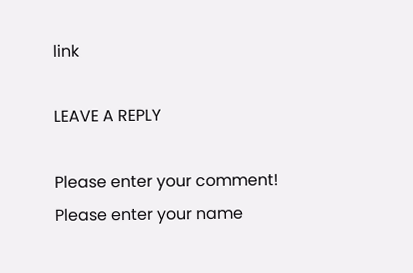link

LEAVE A REPLY

Please enter your comment!
Please enter your name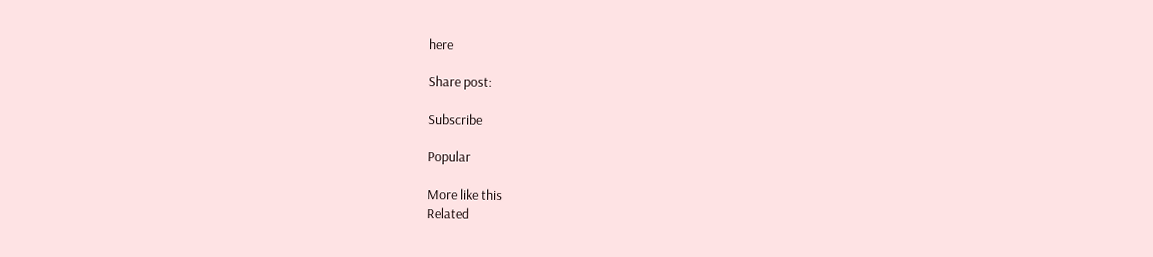here

Share post:

Subscribe

Popular

More like this
Related